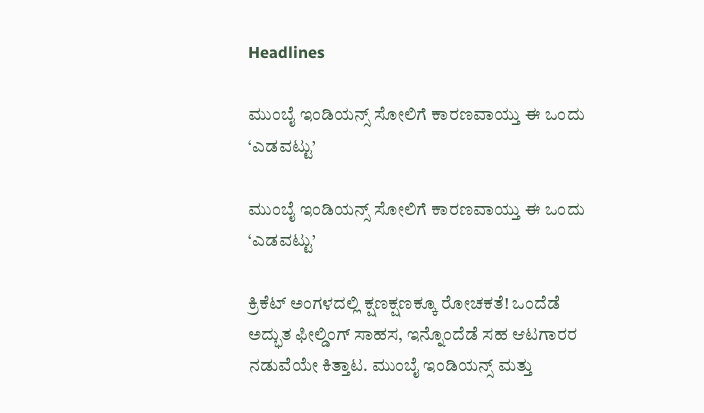Headlines

ಮುಂಬೈ ಇಂಡಿಯನ್ಸ್ ಸೋಲಿಗೆ ಕಾರಣವಾಯ್ತು ಈ ಒಂದು ‘ಎಡವಟ್ಟು’

ಮುಂಬೈ ಇಂಡಿಯನ್ಸ್ ಸೋಲಿಗೆ ಕಾರಣವಾಯ್ತು ಈ ಒಂದು ‘ಎಡವಟ್ಟು’

ಕ್ರಿಕೆಟ್ ಅಂಗಳದಲ್ಲಿ ಕ್ಷಣಕ್ಷಣಕ್ಕೂ ರೋಚಕತೆ! ಒಂದೆಡೆ ಅದ್ಭುತ ಫೀಲ್ಡಿಂಗ್ ಸಾಹಸ, ಇನ್ನೊಂದೆಡೆ ಸಹ ಆಟಗಾರರ ನಡುವೆಯೇ ಕಿತ್ತಾಟ. ಮುಂಬೈ ಇಂಡಿಯನ್ಸ್ ಮತ್ತು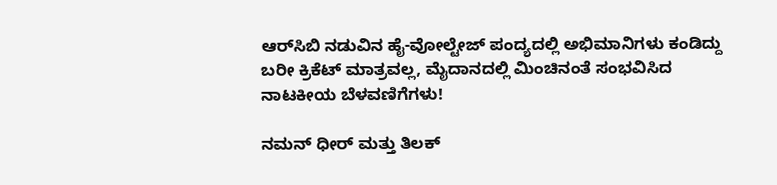ಆರ್‌ಸಿಬಿ ನಡುವಿನ ಹೈ-ವೋಲ್ಟೇಜ್ ಪಂದ್ಯದಲ್ಲಿ ಅಭಿಮಾನಿಗಳು ಕಂಡಿದ್ದು ಬರೀ ಕ್ರಿಕೆಟ್ ಮಾತ್ರವಲ್ಲ, ಮೈದಾನದಲ್ಲಿ ಮಿಂಚಿನಂತೆ ಸಂಭವಿಸಿದ ನಾಟಕೀಯ ಬೆಳವಣಿಗೆಗಳು!

ನಮನ್ ಧೀರ್ ಮತ್ತು ತಿಲಕ್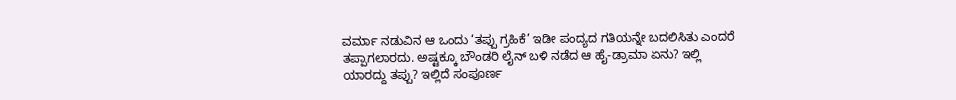ವರ್ಮಾ ನಡುವಿನ ಆ ಒಂದು ‘ತಪ್ಪು ಗ್ರಹಿಕೆ’ ಇಡೀ ಪಂದ್ಯದ ಗತಿಯನ್ನೇ ಬದಲಿಸಿತು ಎಂದರೆ ತಪ್ಪಾಗಲಾರದು. ಅಷ್ಟಕ್ಕೂ ಬೌಂಡರಿ ಲೈನ್ ಬಳಿ ನಡೆದ ಆ ಹೈ-ಡ್ರಾಮಾ ಏನು? ಇಲ್ಲಿ ಯಾರದ್ದು ತಪ್ಪು? ಇಲ್ಲಿದೆ ಸಂಪೂರ್ಣ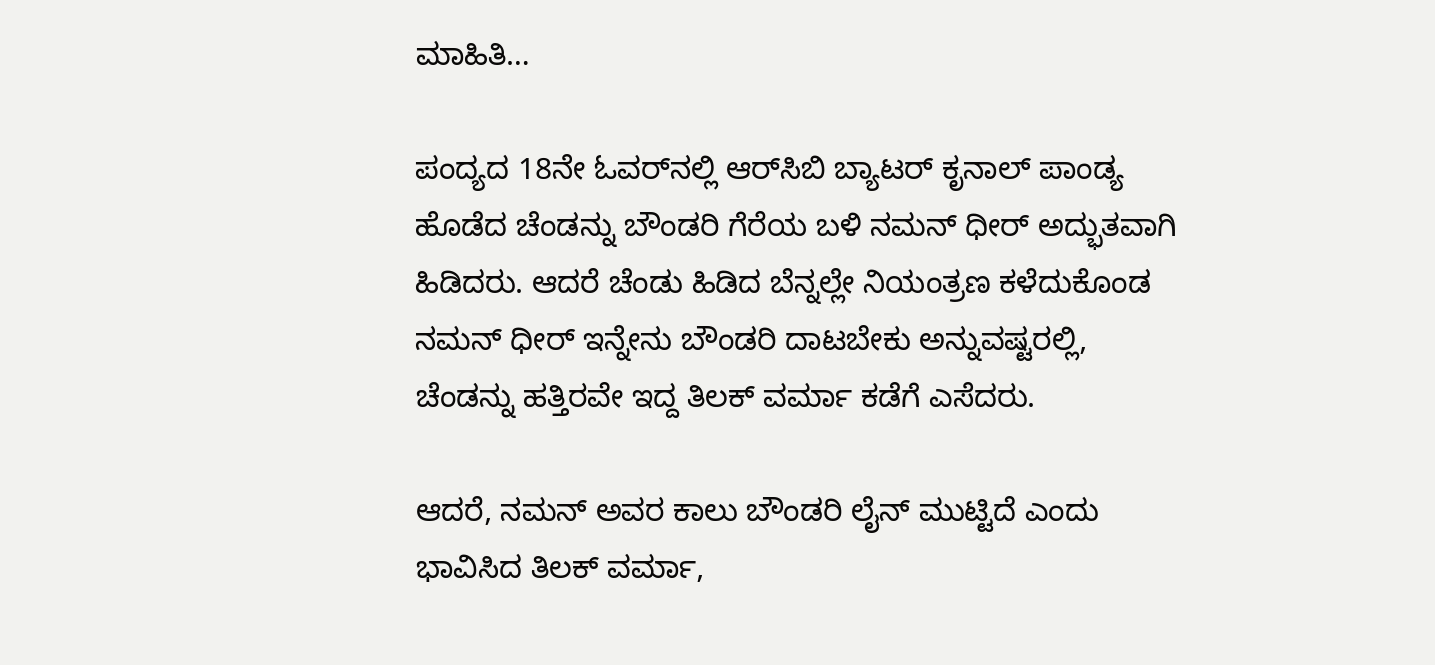ಮಾಹಿತಿ…

ಪಂದ್ಯದ 18ನೇ ಓವರ್‌ನಲ್ಲಿ ಆರ್‌ಸಿಬಿ ಬ್ಯಾಟರ್ ಕೃನಾಲ್ ಪಾಂಡ್ಯ ಹೊಡೆದ ಚೆಂಡನ್ನು ಬೌಂಡರಿ ಗೆರೆಯ ಬಳಿ ನಮನ್ ಧೀರ್ ಅದ್ಭುತವಾಗಿ ಹಿಡಿದರು. ಆದರೆ ಚೆಂಡು ಹಿಡಿದ ಬೆನ್ನಲ್ಲೇ ನಿಯಂತ್ರಣ ಕಳೆದುಕೊಂಡ  ನಮನ್ ಧೀರ್ ಇನ್ನೇನು ಬೌಂಡರಿ ದಾಟಬೇಕು ಅನ್ನುವಷ್ಟರಲ್ಲಿ, ಚೆಂಡನ್ನು ಹತ್ತಿರವೇ ಇದ್ದ ತಿಲಕ್ ವರ್ಮಾ ಕಡೆಗೆ ಎಸೆದರು.

ಆದರೆ, ನಮನ್ ಅವರ ಕಾಲು ಬೌಂಡರಿ ಲೈನ್ ಮುಟ್ಟಿದೆ ಎಂದು ಭಾವಿಸಿದ ತಿಲಕ್ ವರ್ಮಾ,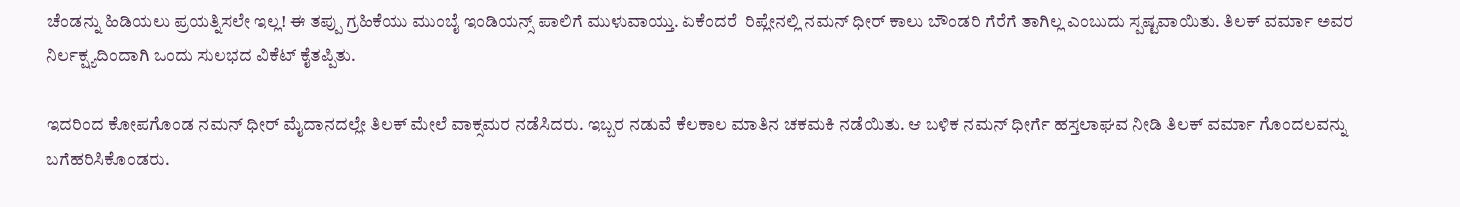ಚೆಂಡನ್ನು ಹಿಡಿಯಲು ಪ್ರಯತ್ನಿಸಲೇ ಇಲ್ಲ! ಈ ತಪ್ಪು ಗ್ರಹಿಕೆಯು ಮುಂಬೈ ಇಂಡಿಯನ್ಸ್ ಪಾಲಿಗೆ ಮುಳುವಾಯ್ತು. ಏಕೆಂದರೆ  ರಿಪ್ಲೇನಲ್ಲಿ ನಮನ್ ಧೀರ್ ಕಾಲು ಬೌಂಡರಿ ಗೆರೆಗೆ ತಾಗಿಲ್ಲ ಎಂಬುದು ಸ್ಪಷ್ಟವಾಯಿತು. ತಿಲಕ್ ವರ್ಮಾ ಅವರ ನಿರ್ಲಕ್ಷ್ಯದಿಂದಾಗಿ ಒಂದು ಸುಲಭದ ವಿಕೆಟ್ ಕೈತಪ್ಪಿತು.

ಇದರಿಂದ ಕೋಪಗೊಂಡ ನಮನ್ ಧೀರ್ ಮೈದಾನದಲ್ಲೇ ತಿಲಕ್ ಮೇಲೆ ವಾಕ್ಸಮರ ನಡೆಸಿದರು. ಇಬ್ಬರ ನಡುವೆ ಕೆಲಕಾಲ ಮಾತಿನ ಚಕಮಕಿ ನಡೆಯಿತು. ಆ ಬಳಿಕ ನಮನ್ ಧೀರ್ಗೆ ಹಸ್ತಲಾಘವ ನೀಡಿ ತಿಲಕ್ ವರ್ಮಾ ಗೊಂದಲವನ್ನು ಬಗೆಹರಿಸಿಕೊಂಡರು.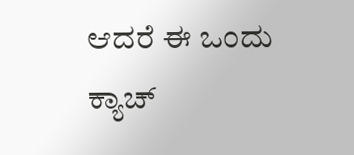ಆದರೆ ಈ ಒಂದು ಕ್ಯಾಚ್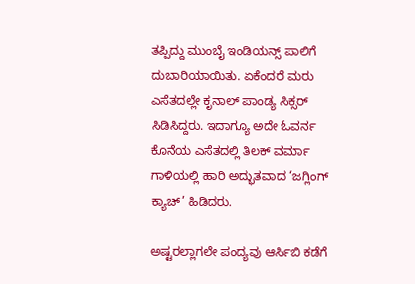ತಪ್ಪಿದ್ದು ಮುಂಬೈ ಇಂಡಿಯನ್ಸ್ ಪಾಲಿಗೆ ದುಬಾರಿಯಾಯಿತು. ಏಕೆಂದರೆ ಮರು ಎಸೆತದಲ್ಲೇ ಕೃನಾಲ್ ಪಾಂಡ್ಯ ಸಿಕ್ಸರ್ ಸಿಡಿಸಿದ್ದರು. ಇದಾಗ್ಯೂ ಅದೇ ಓವರ್ನ ಕೊನೆಯ ಎಸೆತದಲ್ಲಿ ತಿಲಕ್ ವರ್ಮಾ ಗಾಳಿಯಲ್ಲಿ ಹಾರಿ ಅದ್ಭುತವಾದ ‘ಜಗ್ಲಿಂಗ್ ಕ್ಯಾಚ್’ ಹಿಡಿದರು.

ಅಷ್ಟರಲ್ಲಾಗಲೇ ಪಂದ್ಯವು ಆರ್ಸಿಬಿ ಕಡೆಗೆ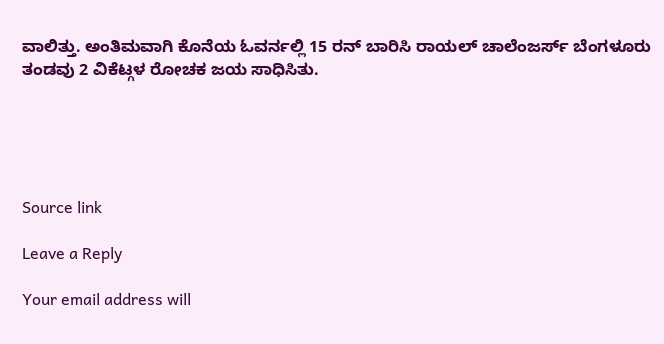ವಾಲಿತ್ತು. ಅಂತಿಮವಾಗಿ ಕೊನೆಯ ಓವರ್ನಲ್ಲಿ 15 ರನ್ ಬಾರಿಸಿ ರಾಯಲ್ ಚಾಲೆಂಜರ್ಸ್ ಬೆಂಗಳೂರು ತಂಡವು 2 ವಿಕೆಟ್ಗಳ ರೋಚಕ ಜಯ ಸಾಧಿಸಿತು.





Source link

Leave a Reply

Your email address will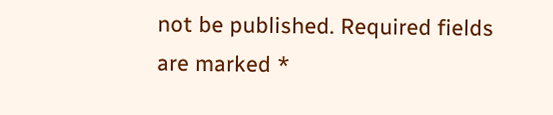not be published. Required fields are marked *